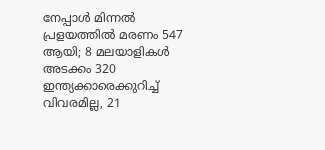നേപ്പാൾ മിന്നൽ പ്രളയത്തിൽ മരണം 547 ആയി; 8 മലയാളികൾ അടക്കം 320 ഇന്ത്യക്കാരെക്കുറിച്ച് വിവരമില്ല, 21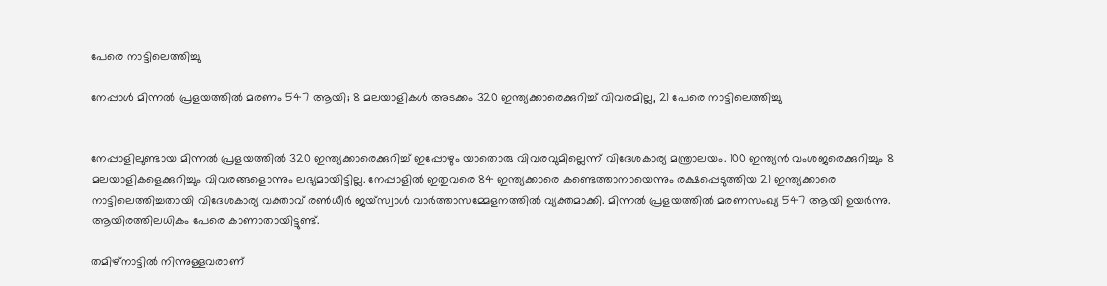പേരെ നാട്ടിലെത്തിച്ചു

നേപ്പാൾ മിന്നൽ പ്രളയത്തിൽ മരണം 547 ആയി; 8 മലയാളികൾ അടക്കം 320 ഇന്ത്യക്കാരെക്കുറിച്ച് വിവരമില്ല, 21 പേരെ നാട്ടിലെത്തിച്ചു


നേപ്പാളിലുണ്ടായ മിന്നൽ പ്രളയത്തിൽ 320 ഇന്ത്യക്കാരെക്കുറിച്ച് ഇപ്പോഴും യാതൊരു വിവരവുമില്ലെന്ന് വിദേശകാര്യ മന്ത്രാലയം. 100 ഇന്ത്യൻ വംശജരെക്കുറിച്ചും 8 മലയാളികളെക്കുറിച്ചും വിവരങ്ങളൊന്നും ലഭ്യമായിട്ടില്ല. നേപ്പാളിൽ ഇതുവരെ 84 ഇന്ത്യക്കാരെ കണ്ടെത്താനായെന്നും രക്ഷപ്പെടുത്തിയ 21 ഇന്ത്യക്കാരെ നാട്ടിലെത്തിച്ചതായി വിദേശകാര്യ വക്താവ് രൺധീർ ജയ്സ്വാൾ വാർത്താസമ്മേളനത്തിൽ വ്യക്തമാക്കി. മിന്നൽ പ്രളയത്തിൽ മരണസംഖ്യ 547 ആയി ഉയർന്നു. ആയിരത്തിലധികം പേരെ കാണാതായിട്ടുണ്ട്.

തമിഴ്നാട്ടിൽ നിന്നുള്ളവരാണ്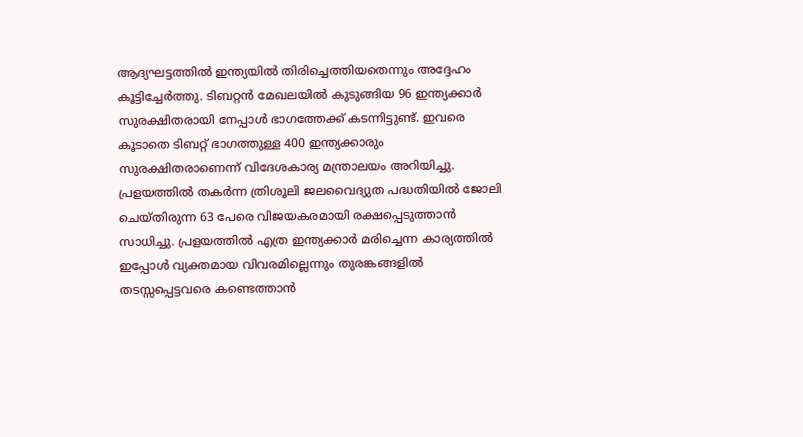ആദ്യഘട്ടത്തിൽ ഇന്ത്യയിൽ തിരിച്ചെത്തിയതെന്നും അദ്ദേഹം കൂട്ടിച്ചേർത്തു. ടിബറ്റൻ മേഖലയിൽ കുടുങ്ങിയ 96 ഇന്ത്യക്കാർ സുരക്ഷിതരായി നേപ്പാൾ ഭാഗത്തേക്ക് കടന്നിട്ടുണ്ട്. ഇവരെ കൂടാതെ ടിബറ്റ് ഭാഗത്തുള്ള 400 ഇന്ത്യക്കാരും സുരക്ഷിതരാണെന്ന് വിദേശകാര്യ മന്ത്രാലയം അറിയിച്ചു. പ്രളയത്തിൽ തകർന്ന ത്രിശൂലി ജലവൈദ്യുത പദ്ധതിയിൽ ജോലി ചെയ്തിരുന്ന 63 പേരെ വിജയകരമായി രക്ഷപ്പെടുത്താൻ സാധിച്ചു. പ്രളയത്തിൽ എത്ര ഇന്ത്യക്കാർ മരിച്ചെന്ന കാര്യത്തിൽ ഇപ്പോൾ വ്യക്തമായ വിവരമില്ലെന്നും തുരങ്കങ്ങളിൽ തടസ്സപ്പെട്ടവരെ കണ്ടെത്താൻ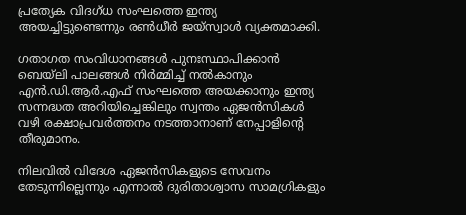പ്രത്യേക വിദഗ്ധ സംഘത്തെ ഇന്ത്യ അയച്ചിട്ടുണ്ടെന്നും രൺധീർ ജയ്സ്വാൾ വ്യക്തമാക്കി.

ഗതാഗത സംവിധാനങ്ങൾ പുനഃസ്ഥാപിക്കാൻ ബെയ്ലി പാലങ്ങൾ നിർമ്മിച്ച് നൽകാനും എൻ.ഡി.ആർ.എഫ് സംഘത്തെ അയക്കാനും ഇന്ത്യ സന്നദ്ധത അറിയിച്ചെങ്കിലും സ്വന്തം ഏജൻസികൾ വഴി രക്ഷാപ്രവർത്തനം നടത്താനാണ് നേപ്പാളിന്റെ തീരുമാനം.

നിലവിൽ വിദേശ ഏജൻസികളുടെ സേവനം തേടുന്നില്ലെന്നും എന്നാൽ ദുരിതാശ്വാസ സാമഗ്രികളും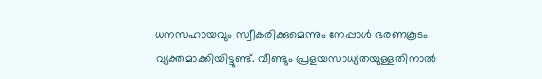ധനസഹായവും സ്വീകരിക്കുമെന്നും നേപ്പാൾ ഭരണകൂടം വ്യക്തമാക്കിയിട്ടുണ്ട്. വീണ്ടും പ്രളയസാധ്യതയുള്ളതിനാൽ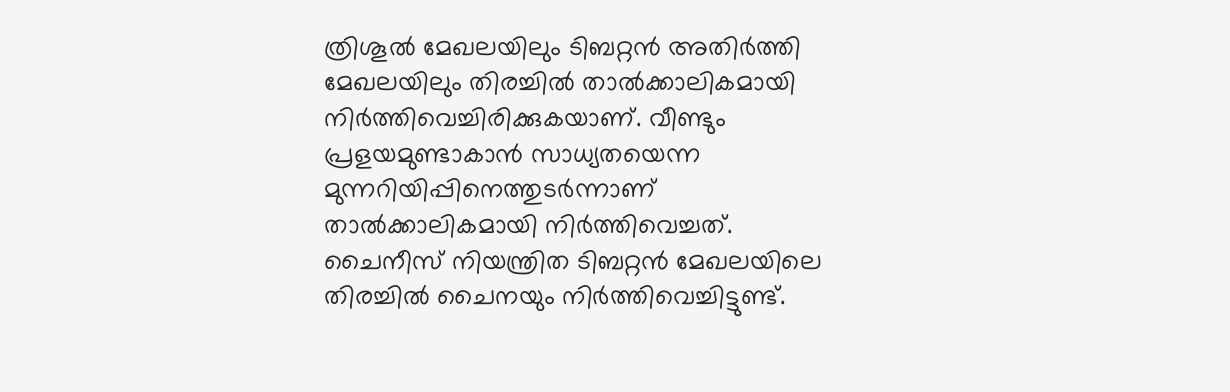ത്രിശൂൽ മേഖലയിലും ടിബറ്റൻ അതിർത്തി മേഖലയിലും തിരച്ചിൽ താൽക്കാലികമായി നിർത്തിവെച്ചിരിക്കുകയാണ്. വീണ്ടും പ്രളയമുണ്ടാകാൻ സാധ്യതയെന്ന മുന്നറിയിപ്പിനെത്തുടർന്നാണ് താൽക്കാലികമായി നിർത്തിവെച്ചത്. ചൈനീസ് നിയന്ത്രിത ടിബറ്റൻ മേഖലയിലെ തിരച്ചിൽ ചൈനയും നിർത്തിവെച്ചിട്ടുണ്ട്.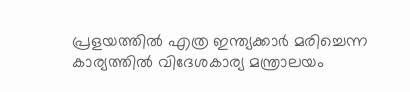പ്രളയത്തിൽ എത്ര ഇന്ത്യക്കാർ മരിച്ചെന്ന കാര്യത്തിൽ വിദേശകാര്യ മന്ത്രാലയം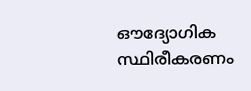ഔദ്യോഗിക സ്ഥിരീകരണം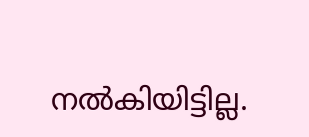നൽകിയിട്ടില്ല.